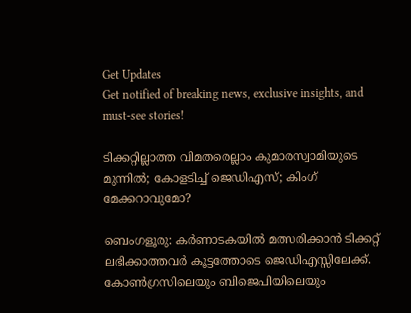Get Updates
Get notified of breaking news, exclusive insights, and must-see stories!

ടിക്കറ്റില്ലാത്ത വിമതരെല്ലാം കുമാരസ്വാമിയുടെ മുന്നില്‍; കോളടിച്ച് ജെഡിഎസ്; കിംഗ് മേക്കറാവുമോ?

ബെംഗളൂരു: കര്‍ണാടകയില്‍ മത്സരിക്കാന്‍ ടിക്കറ്റ് ലഭിക്കാത്തവര്‍ കൂട്ടത്തോടെ ജെഡിഎസ്സിലേക്ക്. കോണ്‍ഗ്രസിലെയും ബിജെപിയിലെയും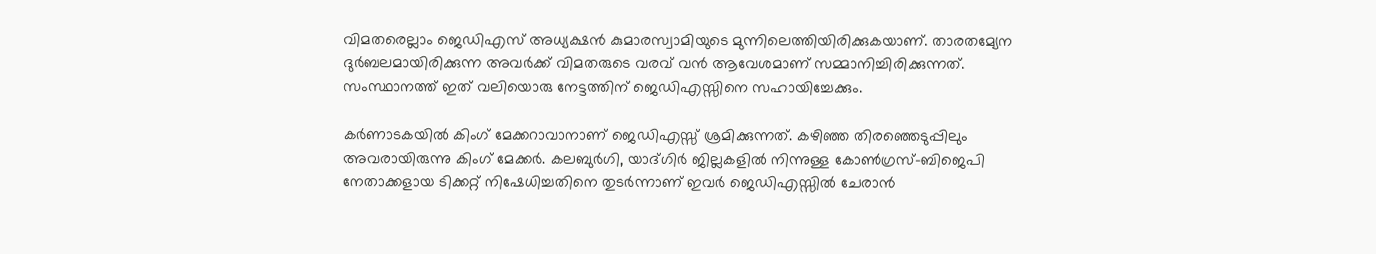വിമതരെല്ലാം ജെഡിഎസ് അധ്യക്ഷന്‍ കുമാരസ്വാമിയുടെ മുന്നിലെത്തിയിരിക്കുകയാണ്. താരതമ്യേന ദുര്‍ബലമായിരിക്കുന്ന അവര്‍ക്ക് വിമതരുടെ വരവ് വന്‍ ആവേശമാണ് സമ്മാനിച്ചിരിക്കുന്നത്. സംസ്ഥാനത്ത് ഇത് വലിയൊരു നേട്ടത്തിന് ജെഡിഎസ്സിനെ സഹായിച്ചേക്കും.

കര്‍ണാടകയില്‍ കിംഗ് മേക്കറാവാനാണ് ജെഡിഎസ്സ് ശ്രമിക്കുന്നത്. കഴിഞ്ഞ തിരഞ്ഞെടുപ്പിലും അവരായിരുന്നു കിംഗ് മേക്കര്‍. കലബുര്‍ഗി, യാദ്ഗിര്‍ ജില്ലകളില്‍ നിന്നുള്ള കോണ്‍ഗ്രസ്-ബിജെപി നേതാക്കളായ ടിക്കറ്റ് നിഷേധിച്ചതിനെ തുടര്‍ന്നാണ് ഇവര്‍ ജെഡിഎസ്സില്‍ ചേരാന്‍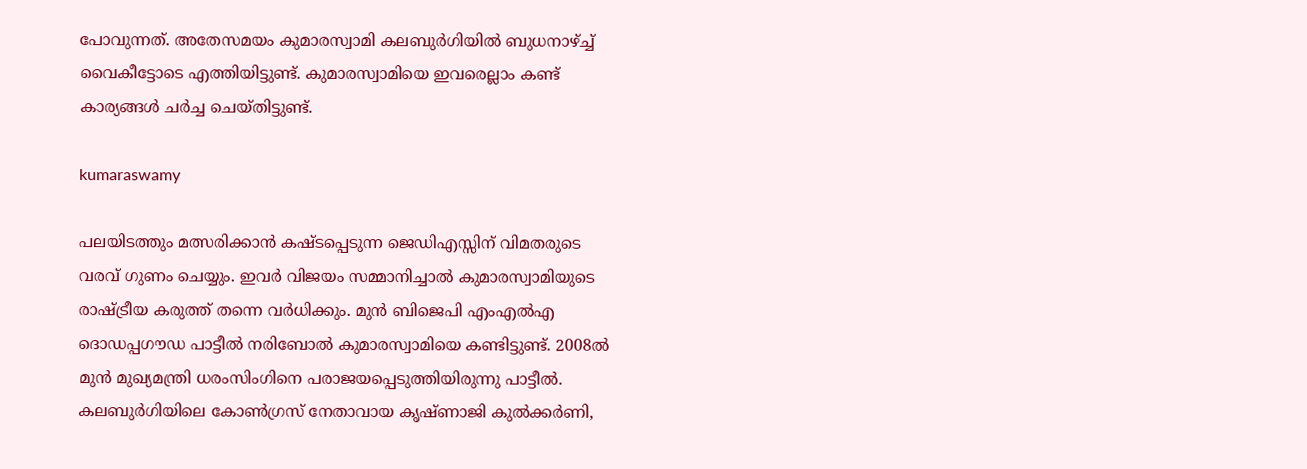പോവുന്നത്. അതേസമയം കുമാരസ്വാമി കലബുര്‍ഗിയില്‍ ബുധനാഴ്ച്ച് വൈകീട്ടോടെ എത്തിയിട്ടുണ്ട്. കുമാരസ്വാമിയെ ഇവരെല്ലാം കണ്ട് കാര്യങ്ങള്‍ ചര്‍ച്ച ചെയ്തിട്ടുണ്ട്.

kumaraswamy

പലയിടത്തും മത്സരിക്കാന്‍ കഷ്ടപ്പെടുന്ന ജെഡിഎസ്സിന് വിമതരുടെ വരവ് ഗുണം ചെയ്യും. ഇവര്‍ വിജയം സമ്മാനിച്ചാല്‍ കുമാരസ്വാമിയുടെ രാഷ്ട്രീയ കരുത്ത് തന്നെ വര്‍ധിക്കും. മുന്‍ ബിജെപി എംഎല്‍എ ദൊഡപ്പഗൗഡ പാട്ടീല്‍ നരിബോല്‍ കുമാരസ്വാമിയെ കണ്ടിട്ടുണ്ട്. 2008ല്‍ മുന്‍ മുഖ്യമന്ത്രി ധരംസിംഗിനെ പരാജയപ്പെടുത്തിയിരുന്നു പാട്ടീല്‍. കലബുര്‍ഗിയിലെ കോണ്‍ഗ്രസ് നേതാവായ കൃഷ്ണാജി കുല്‍ക്കര്‍ണി,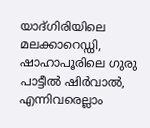യാദ്ഗിരിയിലെ മലക്കാറെഡ്ഡി, ഷാഹാപൂരിലെ ഗുരു പാട്ടീല്‍ ഷിര്‍വാല്‍, എന്നിവരെല്ലാം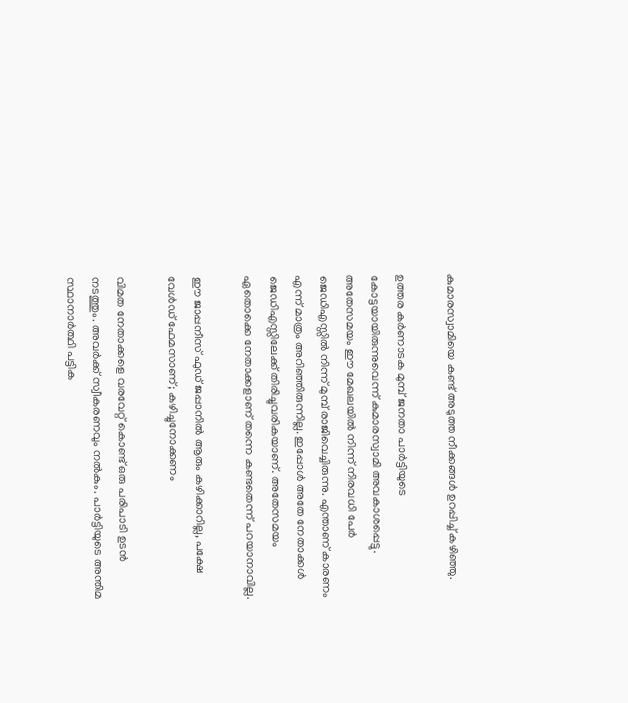കുമാരസ്വാമിയെ കണ്ട് അടുത്ത നീക്കങ്ങള്‍ ഉറപ്പിച്ച് കഴിഞ്ഞു.

ഉത്തര കര്‍ണാടക മുമ്പ് ജനതാ പാര്‍ട്ടിയുടെ കോട്ടയായിരുന്നുവെന്ന് കുമാരസ്വാമി അവകാശപ്പെട്ടു. അതേസമയം ഈ മേഖലയില്‍ നിന്ന് നിരവധി പേര്‍ ജെഡിഎസ്സില്‍ നിന്ന് മുമ്പ് രാജിവെച്ചിരുന്നു. എന്താണ് കാരണം എന്ന് മാത്രം അറിഞ്ഞിരുന്നില്ല. ഇപ്പോള്‍ അതേ നേതാക്കള്‍ ജെഡിഎസ്സിലേക്ക് തിരിച്ചുവരികയാണ്. അതേസമയം ഏതൊക്കെ നേതാക്കളാണ് തന്നെ കണ്ടതെന്ന് പറയാനാവില്ല.

ഈ ജാപ്പനീസ് ഫുഡ് ജപ്പാനില്‍ ആരും കഴിക്കാറില്ല, പക്ഷേ വേള്‍ഡ് ഫേമസാണ്; കഴിച്ചുനോക്കണം

വിമത നേതാക്കളെ വരവേറ്റ് കൊണ്ട് ഒരു പരിപാടി ഉടന്‍ നടത്തും. അവര്‍ക്ക് സ്വീകരണവും നല്‍കും. പാര്‍ട്ടിയുടെ അന്തിമ സ്ഥാനാര്‍ത്ഥി പട്ടിക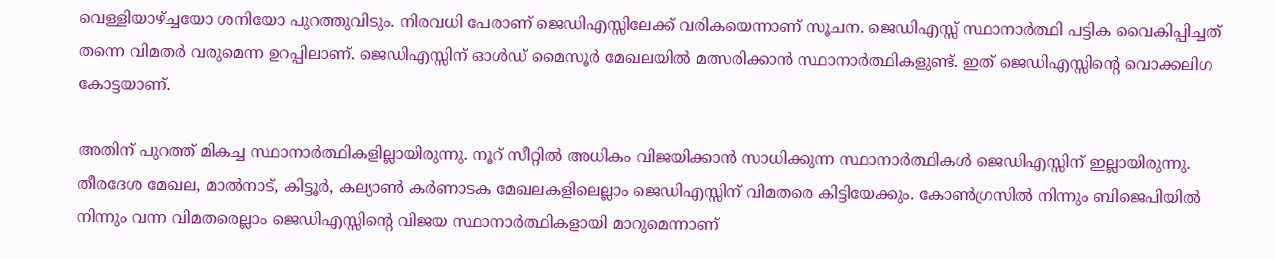വെള്ളിയാഴ്ച്ചയോ ശനിയോ പുറത്തുവിടും. നിരവധി പേരാണ് ജെഡിഎസ്സിലേക്ക് വരികയെന്നാണ് സൂചന. ജെഡിഎസ്സ് സ്ഥാനാര്‍ത്ഥി പട്ടിക വൈകിപ്പിച്ചത് തന്നെ വിമതര്‍ വരുമെന്ന ഉറപ്പിലാണ്. ജെഡിഎസ്സിന് ഓള്‍ഡ് മൈസൂര്‍ മേഖലയില്‍ മത്സരിക്കാന്‍ സ്ഥാനാര്‍ത്ഥികളുണ്ട്. ഇത് ജെഡിഎസ്സിന്റെ വൊക്കലിഗ കോട്ടയാണ്.

അതിന് പുറത്ത് മികച്ച സ്ഥാനാര്‍ത്ഥികളില്ലായിരുന്നു. നൂറ് സീറ്റില്‍ അധികം വിജയിക്കാന്‍ സാധിക്കുന്ന സ്ഥാനാര്‍ത്ഥികള്‍ ജെഡിഎസ്സിന് ഇല്ലായിരുന്നു. തീരദേശ മേഖല, മാല്‍നാട്, കിട്ടൂര്‍, കല്യാണ്‍ കര്‍ണാടക മേഖലകളിലെല്ലാം ജെഡിഎസ്സിന് വിമതരെ കിട്ടിയേക്കും. കോണ്‍ഗ്രസില്‍ നിന്നും ബിജെപിയില്‍ നിന്നും വന്ന വിമതരെല്ലാം ജെഡിഎസ്സിന്റെ വിജയ സ്ഥാനാര്‍ത്ഥികളായി മാറുമെന്നാണ്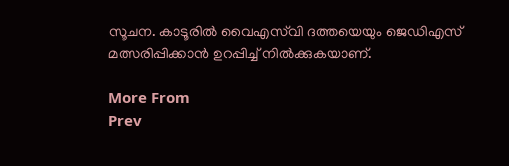സൂചന. കാടൂരില്‍ വൈഎസ്‌വി ദത്തയെയും ജെഡിഎസ് മത്സരിപ്പിക്കാന്‍ ഉറപ്പിച്ച് നില്‍ക്കുകയാണ്.

More From
Prev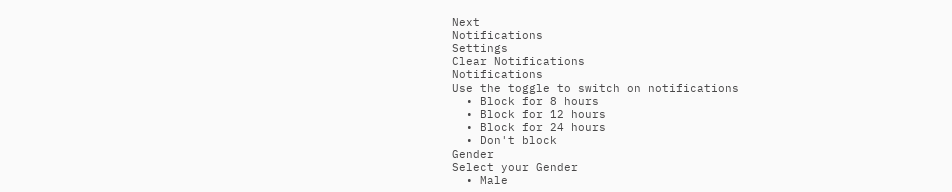Next
Notifications
Settings
Clear Notifications
Notifications
Use the toggle to switch on notifications
  • Block for 8 hours
  • Block for 12 hours
  • Block for 24 hours
  • Don't block
Gender
Select your Gender
  • Male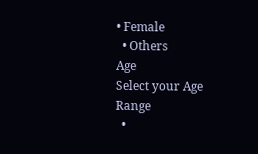• Female
  • Others
Age
Select your Age Range
  •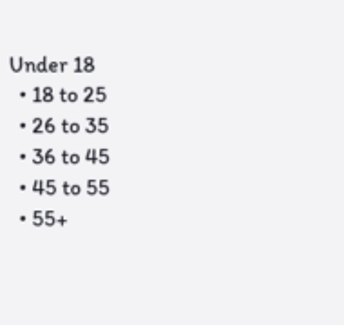Under 18
  • 18 to 25
  • 26 to 35
  • 36 to 45
  • 45 to 55
  • 55+